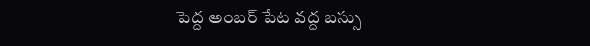పెద్ద అంబర్ పేట వద్ద బస్సు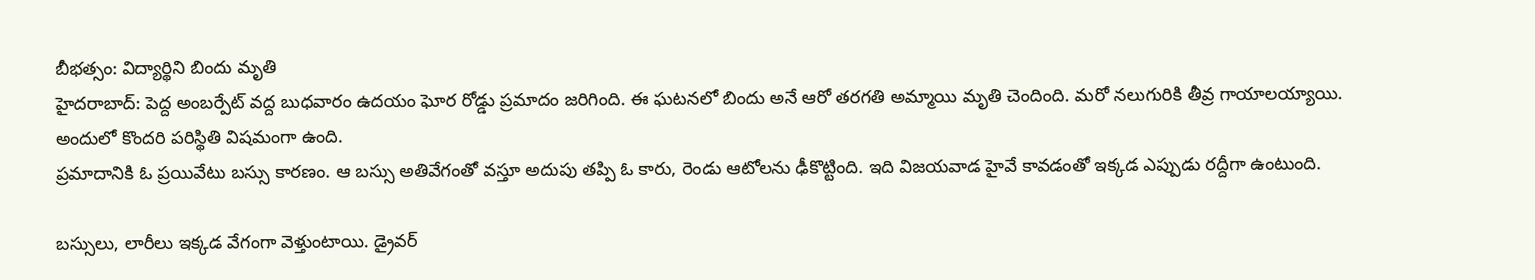బీభత్సం: విద్యార్థిని బిందు మృతి
హైదరాబాద్: పెద్ద అంబర్పేట్ వద్ద బుధవారం ఉదయం ఘోర రోడ్డు ప్రమాదం జరిగింది. ఈ ఘటనలో బిందు అనే ఆరో తరగతి అమ్మాయి మృతి చెందింది. మరో నలుగురికి తీవ్ర గాయాలయ్యాయి. అందులో కొందరి పరిస్థితి విషమంగా ఉంది.
ప్రమాదానికి ఓ ప్రయివేటు బస్సు కారణం. ఆ బస్సు అతివేగంతో వస్తూ అదుపు తప్పి ఓ కారు, రెండు ఆటోలను ఢీకొట్టింది. ఇది విజయవాడ హైవే కావడంతో ఇక్కడ ఎప్పుడు రద్దీగా ఉంటుంది.

బస్సులు, లారీలు ఇక్కడ వేగంగా వెళ్తుంటాయి. డ్రైవర్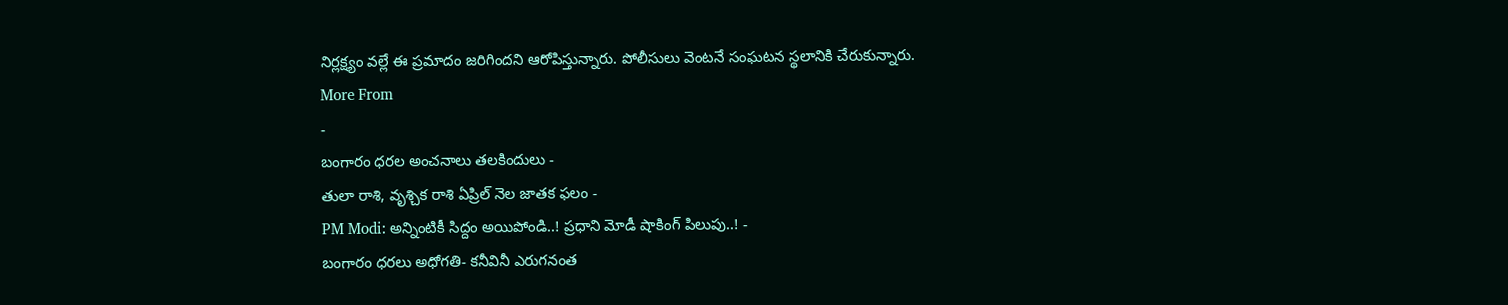నిర్లక్ష్యం వల్లే ఈ ప్రమాదం జరిగిందని ఆరోపిస్తున్నారు. పోలీసులు వెంటనే సంఘటన స్థలానికి చేరుకున్నారు.
More From
-
బంగారం ధరల అంచనాలు తలకిందులు -
తులా రాశి, వృశ్చిక రాశి ఏప్రిల్ నెల జాతక ఫలం -
PM Modi: అన్నింటికీ సిద్దం అయిపోండి..! ప్రధాని మోడీ షాకింగ్ పిలుపు..! -
బంగారం ధరలు అధోగతి- కనీవినీ ఎరుగనంత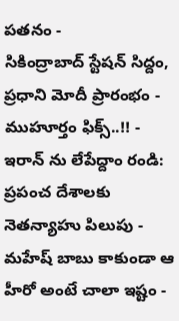పతనం -
సికింద్రాబాద్ స్టేషన్ సిద్దం, ప్రధాని మోదీ ప్రారంభం - ముహూర్తం ఫిక్స్..!! -
ఇరాన్ ను లేపేద్దాం రండి: ప్రపంచ దేశాలకు నెతన్యాహు పిలుపు -
మహేష్ బాబు కాకుండా ఆ హీరో అంటే చాలా ఇష్టం -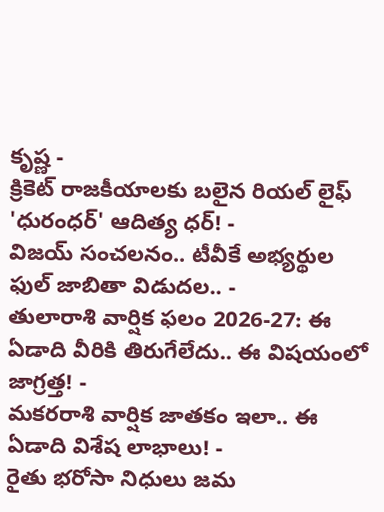కృష్ణ -
క్రికెట్ రాజకీయాలకు బలైన రియల్ లైఫ్ 'ధురంధర్' ఆదిత్య ధర్! -
విజయ్ సంచలనం.. టీవీకే అభ్యర్థుల ఫుల్ జాబితా విడుదల.. -
తులారాశి వార్షిక ఫలం 2026-27: ఈ ఏడాది వీరికి తిరుగేలేదు.. ఈ విషయంలో జాగ్రత్త! -
మకరరాశి వార్షిక జాతకం ఇలా.. ఈ ఏడాది విశేష లాభాలు! -
రైతు భరోసా నిధులు జమ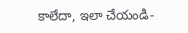కాలేదా, ఇలా చేయండి-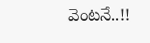వెంటనే..!!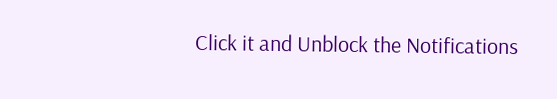Click it and Unblock the Notifications